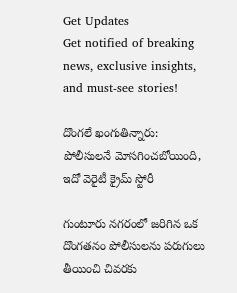Get Updates
Get notified of breaking news, exclusive insights, and must-see stories!

దొంగలే ఖంగుతిన్నారు: పోలీసులనే మోసగించబోయింది, ఇదో వెరైటీ క్రైమ్ స్టోరీ

గుంటూరు నగరంలో జరిగిన ఒక దొంగతనం పోలీసులను పరుగులు తీయించి చివరకు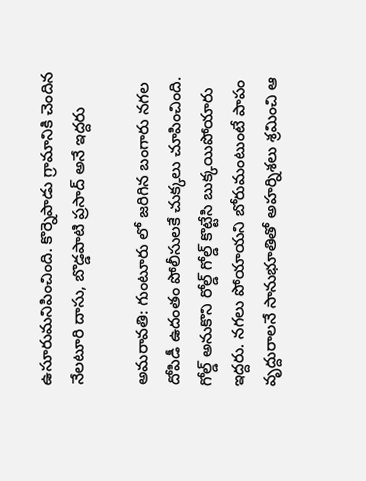ఉసూరుమనిపించింది. కొర్నెపాడు గ్రామానికి చెందిన నేలటూరి దాసు, బొడ్డపాటి ప్రసాద్ అనే ఇద్దరు

అమరావతి: గుంటూరు లో జరిగిన బంగారు నగల దోపిడీ ఉదంతం పోలీసులకే చుక్కలు చూపించింది. గోల్డ్ అనుకొని రోల్డ్ గోల్డ్ కొట్టేసి బుక్కయిపోయారు ఇద్దరు. నగలు పోయాయని బోరుమంటుంటే పాపం వృద్దురాలనే సానుభూతితో అహర్నిశలు శ్రమించి ఆ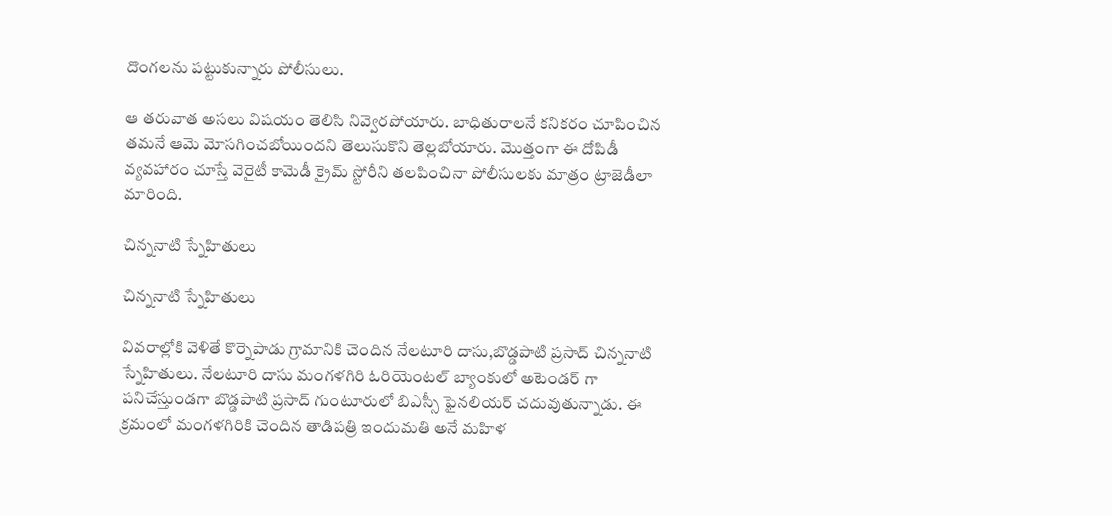దొంగలను పట్టుకున్నారు పోలీసులు.

ఆ తరువాత అసలు విషయం తెలిసి నివ్వెరపోయారు. బాధితురాలనే కనికరం చూపించిన తమనే ఆమె మోసగించబోయిందని తెలుసుకొని తెల్లబోయారు. మొత్తంగా ఈ దోపిడీ వ్యవహారం చూస్తే వెరైటీ కామెడీ క్రైమ్ స్టోరీని తలపించినా పోలీసులకు మాత్రం ట్రాజెడీలా మారింది.

చిన్ననాటి స్నేహితులు

చిన్ననాటి స్నేహితులు

వివరాల్లోకి వెళితే కొర్నెపాడు గ్రామానికి చెందిన నేలటూరి దాసు,బొడ్డపాటి ప్రసాద్ చిన్ననాటి స్నేహితులు. నేలటూరి దాసు మంగళగిరి ఓరియెంటల్ బ్యాంకులో అటెండర్ గా పనిచేస్తుండగా బొడ్డపాటి ప్రసాద్ గుంటూరులో బిఎస్సీ ఫైనలియర్ చదువుతున్నాడు. ఈ క్రమంలో మంగళగిరికి చెందిన తాడిపత్రి ఇందుమతి అనే మహిళ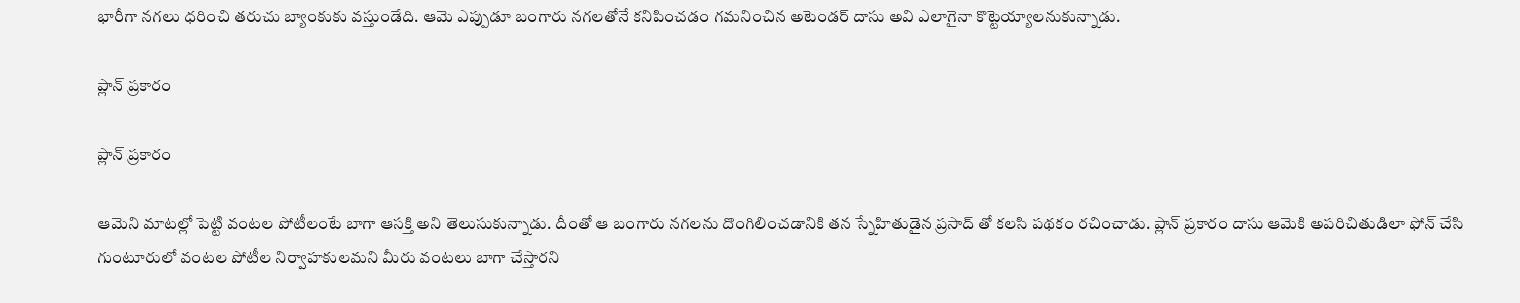భారీగా నగలు ధరించి తరుచు బ్యాంకుకు వస్తుండేది. ఆమె ఎప్పుడూ బంగారు నగలతోనే కనిపించడం గమనించిన అటెండర్ దాసు అవి ఎలాగైనా కొట్టెయ్యాలనుకున్నాడు.

ప్లాన్ ప్రకారం

ప్లాన్ ప్రకారం

ఆమెని మాటల్లో పెట్టి వంటల పోటీలంటే బాగా ఆసక్తి అని తెలుసుకున్నాడు. దీంతో ఆ బంగారు నగలను దొంగిలించడానికి తన స్నేహితుడైన ప్రసాద్ తో కలసి పథకం రచించాడు. ప్లాన్ ప్రకారం దాసు ఆమెకి అపరిచితుడిలా ఫోన్ చేసి గుంటూరులో వంటల పోటీల నిర్వాహకులమని మీరు వంటలు బాగా చేస్తారని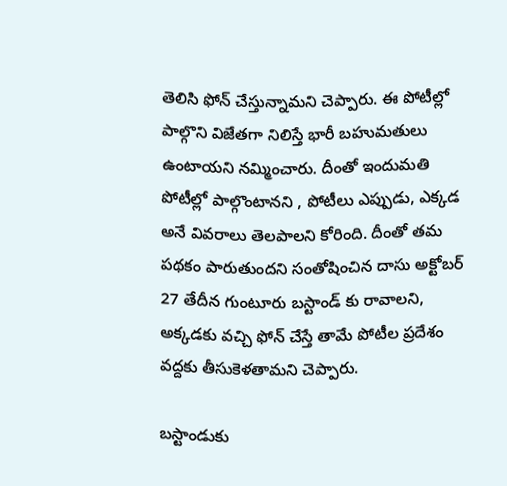తెలిసి ఫోన్ చేస్తున్నామని చెప్పారు. ఈ పోటీల్లో పాల్గొని విజేతగా నిలిస్తే భారీ బహుమతులు ఉంటాయని నమ్మించారు. దీంతో ఇందుమతి పోటీల్లో పాల్గొంటానని , పోటీలు ఎప్పుడు, ఎక్కడ అనే వివరాలు తెలపాలని కోరింది. దీంతో తమ పథకం పారుతుందని సంతోషించిన దాసు అక్టోబర్ 27 తేదీన గుంటూరు బస్టాండ్ కు రావాలని, అక్కడకు వచ్చి ఫోన్ చేస్తే తామే పోటీల ప్రదేశం వద్దకు తీసుకెళతామని చెప్పారు.

బస్టాండుకు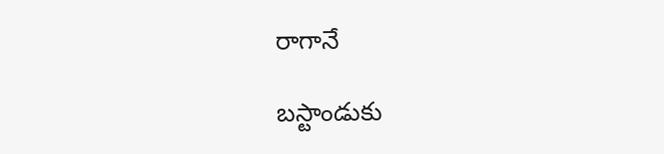రాగానే

బస్టాండుకు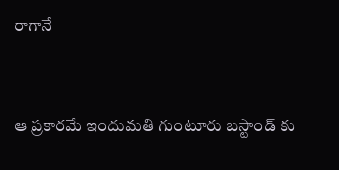రాగానే


ఆ ప్రకారమే ఇందుమతి గుంటూరు బస్టాండ్ కు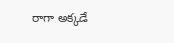రాగా అక్కడే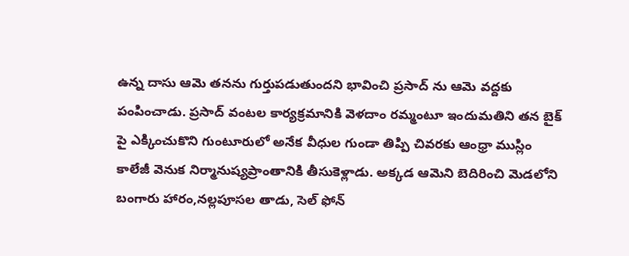ఉన్న దాసు ఆమె తనను గుర్తుపడుతుందని భావించి ప్రసాద్ ను ఆమె వద్దకు పంపించాడు. ప్రసాద్ వంటల కార్యక్రమానికి వెళదాం రమ్మంటూ ఇందుమతిని తన బైక్ పై ఎక్కించుకొని గుంటూరులో అనేక వీధుల గుండా తిప్పి చివరకు ఆంధ్రా ముస్లిం కాలేజీ వెనుక నిర్మానుష్యప్రాంతానికి తీసుకెళ్లాడు. అక్కడ ఆమెని బెదిరించి మెడలోని బంగారు హారం,నల్లపూసల తాడు, సెల్ ఫోన్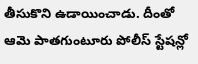తీసుకొని ఉడాయించాడు. దీంతో ఆమె పాతగుంటూరు పోలీస్ స్టేషన్లో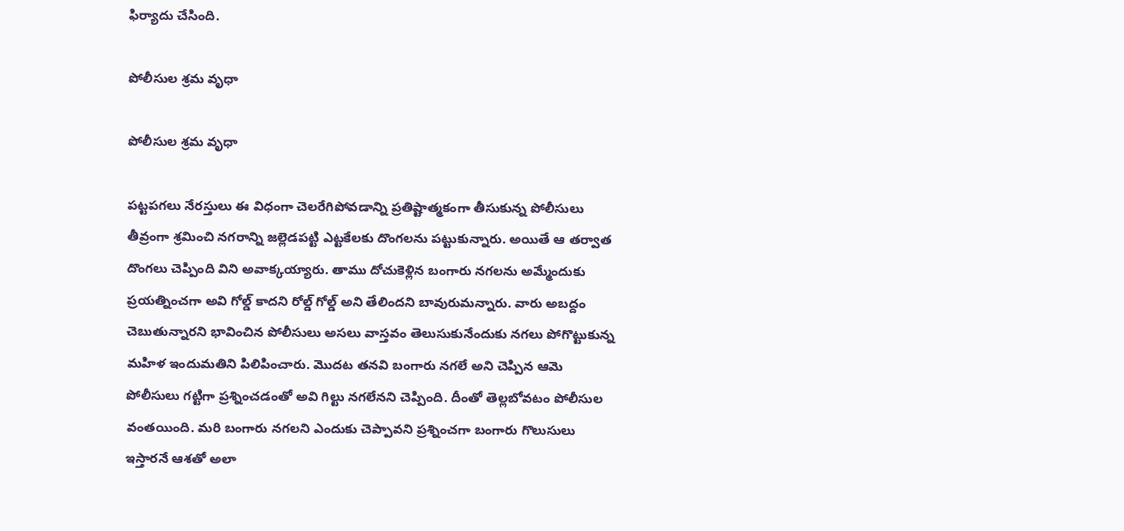ఫిర్యాదు చేసింది.

పోలీసుల శ్రమ వృధా

పోలీసుల శ్రమ వృధా

పట్టపగలు నేరస్తులు ఈ విధంగా చెలరేగిపోవడాన్ని ప్రతిష్టాత్మకంగా తీసుకున్న పోలీసులు తీవ్రంగా శ్రమించి నగరాన్ని జల్లెడపట్టి ఎట్టకేలకు దొంగలను పట్టుకున్నారు. అయితే ఆ తర్వాత దొంగలు చెప్పింది విని అవాక్కయ్యారు. తాము దోచుకెళ్లిన బంగారు నగలను అమ్మేందుకు ప్రయత్నించగా అవి గోల్డ్ కాదని రోల్డ్ గోల్డ్ అని తేలిందని బావురుమన్నారు. వారు అబద్దం చెబుతున్నారని భావించిన పోలీసులు అసలు వాస్తవం తెలుసుకునేందుకు నగలు పోగొట్టుకున్న మహిళ ఇందుమతిని పిలిపించారు. మొదట తనవి బంగారు నగలే అని చెప్పిన ఆమె పోలీసులు గట్టిగా ప్రశ్నించడంతో అవి గిల్టు నగలేనని చెప్పింది. దీంతో తెల్లబోవటం పోలీసుల వంతయింది. మరి బంగారు నగలని ఎందుకు చెప్పావని ప్రశ్నించగా బంగారు గొలుసులు ఇస్తారనే ఆశతో అలా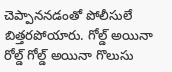చెప్పాననడంతో పోలీసులే బిత్తరపోయారు. గోల్డ్ అయినా రోల్డ్ గోల్డ్ అయినా గొలుసు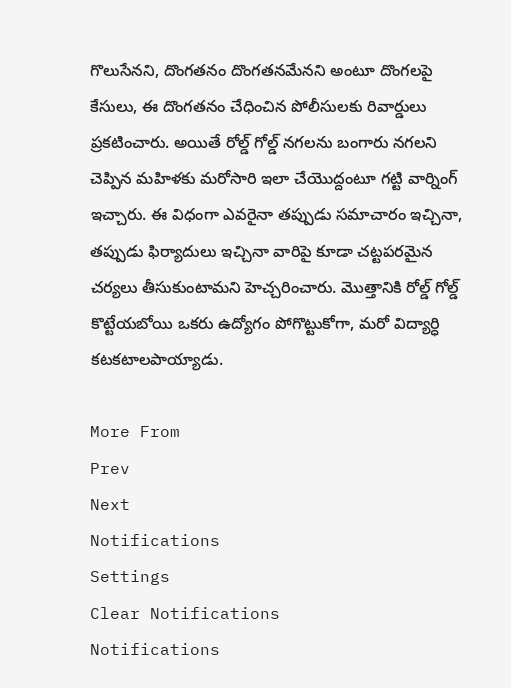గొలుసేనని, దొంగతనం దొంగతనమేనని అంటూ దొంగలపై కేసులు, ఈ దొంగతనం చేధించిన పోలీసులకు రివార్డులు ప్రకటించారు. అయితే రోల్డ్ గోల్డ్ నగలను బంగారు నగలని చెప్పిన మహిళకు మరోసారి ఇలా చేయొద్దంటూ గట్టి వార్నింగ్ ఇచ్చారు. ఈ విధంగా ఎవరైనా తప్పుడు సమాచారం ఇచ్చినా, తప్పుడు ఫిర్యాదులు ఇచ్చినా వారిపై కూడా చట్టపరమైన చర్యలు తీసుకుంటామని హెచ్చరించారు. మొత్తానికి రోల్డ్ గోల్డ్ కొట్టేయబోయి ఒకరు ఉద్యోగం పోగొట్టుకోగా, మరో విద్యార్ధి కటకటాలపాయ్యాడు.

More From
Prev
Next
Notifications
Settings
Clear Notifications
Notifications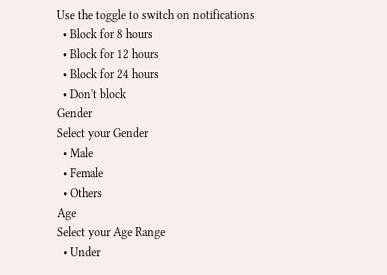Use the toggle to switch on notifications
  • Block for 8 hours
  • Block for 12 hours
  • Block for 24 hours
  • Don't block
Gender
Select your Gender
  • Male
  • Female
  • Others
Age
Select your Age Range
  • Under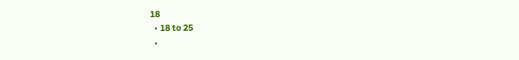18
  • 18 to 25
  •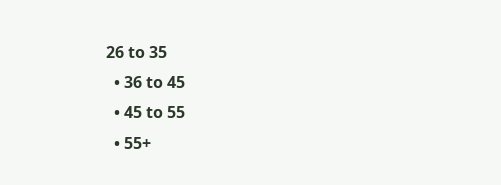26 to 35
  • 36 to 45
  • 45 to 55
  • 55+